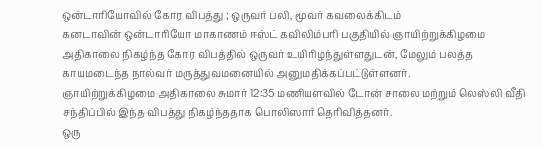ஒன்டாரியோவில் கோர விபத்து ; ஒருவர் பலி, மூவர் கவலைக்கிடம்
கனடாவின் ஒன்டாரியோ மாகாணம் ஈஸ்ட் கவிலிம்பரி பகுதியில் ஞாயிற்றுக்கிழமை அதிகாலை நிகழ்ந்த கோர விபத்தில் ஒருவர் உயிரிழந்துள்ளதுடன், மேலும் பலத்த காயமடைந்த நால்வர் மருத்துவமனையில் அனுமதிக்கப்பட்டுள்ளனர்.
ஞாயிற்றுக்கிழமை அதிகாலை சுமார் 12:35 மணியளவில் டோன் சாலை மற்றும் லெஸ்லி வீதி சந்திப்பில் இந்த விபத்து நிகழ்ந்ததாக பொலிஸார் தெரிவித்தனர்.
ஒரு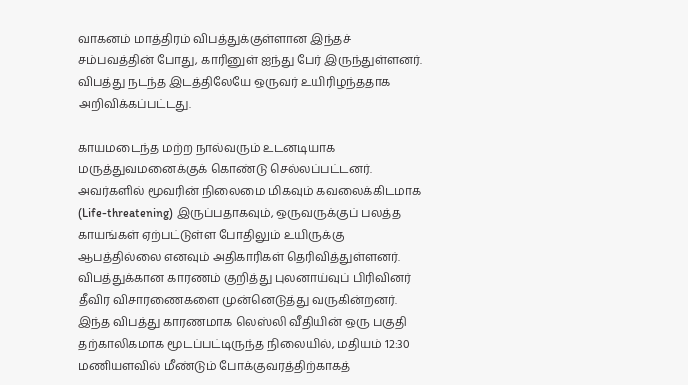வாகனம் மாத்திரம் விபத்துக்குள்ளான இந்தச் சம்பவத்தின் போது, காரினுள் ஐந்து பேர் இருந்துள்ளனர். விபத்து நடந்த இடத்திலேயே ஒருவர் உயிரிழந்ததாக அறிவிக்கப்பட்டது.

காயமடைந்த மற்ற நால்வரும் உடனடியாக மருத்துவமனைக்குக் கொண்டு செல்லப்பட்டனர்.
அவர்களில் மூவரின் நிலைமை மிகவும் கவலைக்கிடமாக (Life-threatening) இருப்பதாகவும், ஒருவருக்குப் பலத்த காயங்கள் ஏற்பட்டுள்ள போதிலும் உயிருக்கு ஆபத்தில்லை எனவும் அதிகாரிகள் தெரிவித்துள்ளனர்.
விபத்துக்கான காரணம் குறித்து புலனாய்வுப் பிரிவினர் தீவிர விசாரணைகளை முன்னெடுத்து வருகின்றனர்.
இந்த விபத்து காரணமாக லெஸ்லி வீதியின் ஒரு பகுதி தற்காலிகமாக மூடப்பட்டிருந்த நிலையில், மதியம் 12:30 மணியளவில் மீண்டும் போக்குவரத்திற்காகத்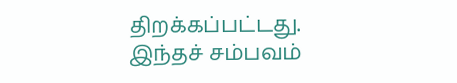திறக்கப்பட்டது.
இந்தச் சம்பவம்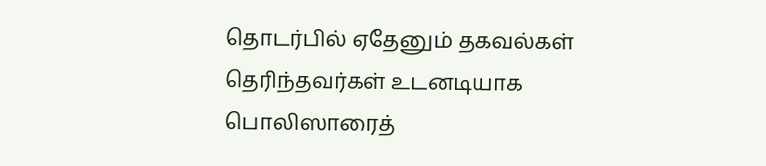தொடர்பில் ஏதேனும் தகவல்கள் தெரிந்தவர்கள் உடனடியாக பொலிஸாரைத்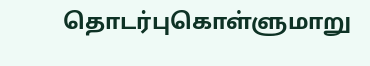தொடர்புகொள்ளுமாறு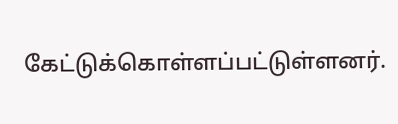கேட்டுக்கொள்ளப்பட்டுள்ளனர்.